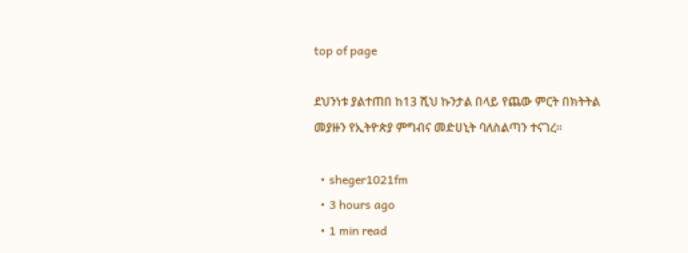top of page

ደህንነቱ ያልተጠበ ከ13 ሺህ ኩንታል በላይ የጨው ምርት በክትትል መያዙን የኢትዮጵያ ምግብና መድሀኒት ባለስልጣን ተናገረ።

  • sheger1021fm
  • 3 hours ago
  • 1 min read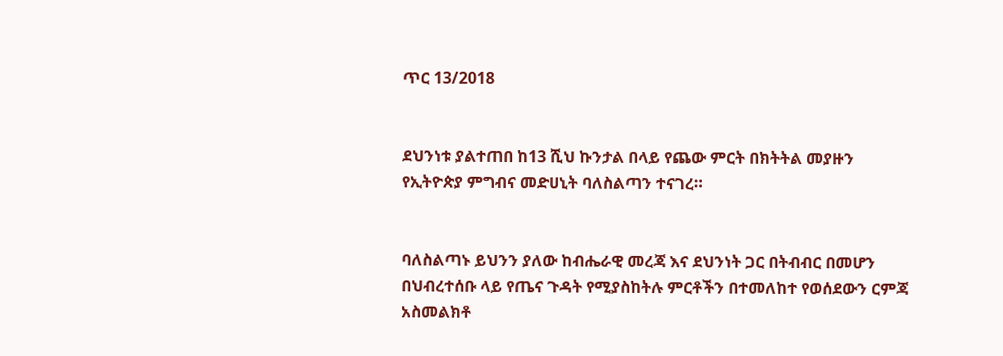ጥር 13/2018


ደህንነቱ ያልተጠበ ከ13 ሺህ ኩንታል በላይ የጨው ምርት በክትትል መያዙን የኢትዮጵያ ምግብና መድሀኒት ባለስልጣን ተናገረ።


ባለስልጣኑ ይህንን ያለው ከብሔራዊ መረጃ እና ደህንነት ጋር በትብብር በመሆን በህብረተሰቡ ላይ የጤና ጉዳት የሚያስከትሉ ምርቶችን በተመለከተ የወሰደውን ርምጃ አስመልክቶ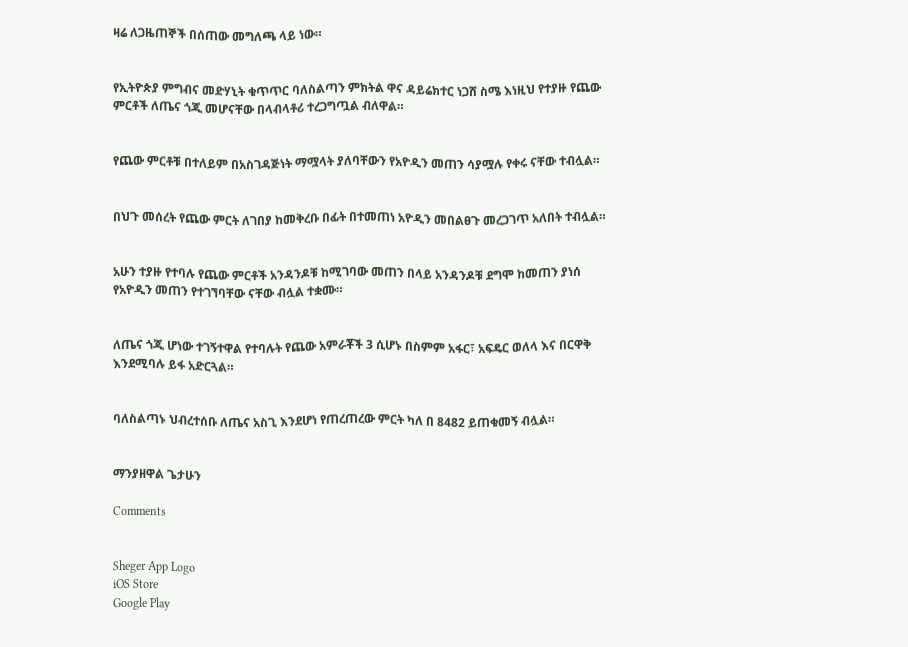ዛሬ ለጋዜጠኞች በሰጠው መግለጫ ላይ ነው።


የኢትዮጵያ ምግብና መድሃኒት ቁጥጥር ባለስልጣን ምክትል ዋና ዳይሬክተር ነጋሸ ስሜ እነዚህ የተያዙ የጨው ምርቶች ለጤና ጎጂ መሆናቸው በላብላቶሪ ተረጋግጧል ብለዋል።


የጨው ምርቶቹ በተለይም በአስገዳጅነት ማሟላት ያለባቸውን የአዮዲን መጠን ሳያሟሉ የቀሩ ናቸው ተብሏል።


በህጉ መሰረት የጨው ምርት ለገበያ ከመቅረቡ በፊት በተመጠነ አዮዲን መበልፀጉ መረጋገጥ አለበት ተብሏል።


አሁን ተያዙ የተባሉ የጨው ምርቶች አንዳንዶቹ ከሚገባው መጠን በላይ አንዳንዶቹ ደግሞ ከመጠን ያነሰ የአዮዲን መጠን የተገኘባቸው ናቸው ብሏል ተቋሙ።


ለጤና ጎጂ ሆነው ተገኝተዋል የተባሉት የጨው አምራቾች 3 ሲሆኑ በስምም አፋር፣ አፍዴር ወለላ እና በርዋቅ እንደሚባሉ ይፋ አድርጓል።


ባለስልጣኑ ህብረተሰቡ ለጤና አስጊ እንደሆነ የጠረጠረው ምርት ካለ በ 8482 ይጠቁመኝ ብሏል።


ማንያዘዋል ጌታሁን

Comments


Sheger App Logo
iOS Store
Google Play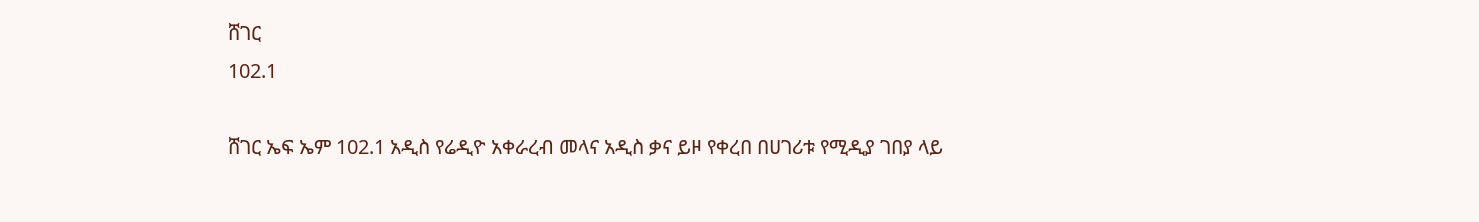ሸገር
102.1

ሸገር ኤፍ ኤም 102.1 አዲስ የሬዲዮ አቀራረብ መላና አዲስ ቃና ይዞ የቀረበ በሀገሪቱ የሚዲያ ገበያ ላይ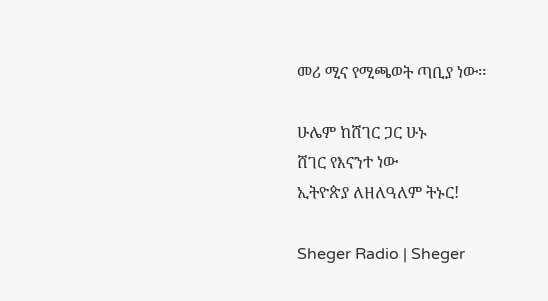መሪ ሚና የሚጫወት ጣቢያ ነው፡፡

ሁሌም ከሸገር ጋር ሁኑ
ሸገር የእናንተ ነው
ኢትዮጵያ ለዘለዓለም ትኑር!

Sheger Radio | Sheger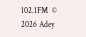102.1FM  © 2026 Adey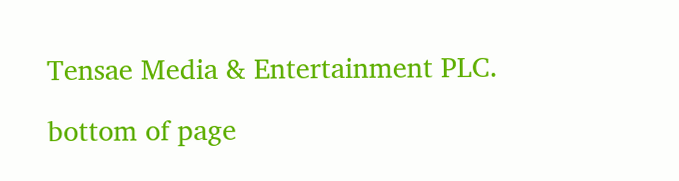Tensae Media & Entertainment PLC.

bottom of page